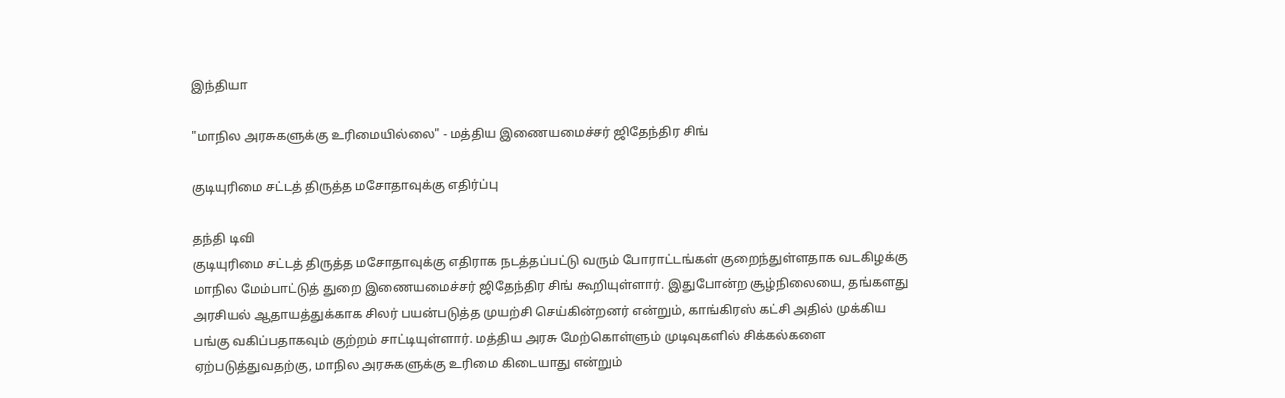இந்தியா

"மாநில அரசுகளுக்கு உரிமையில்லை" - மத்திய இணையமைச்சர் ஜிதேந்திர சிங்

குடியுரிமை சட்டத் திருத்த மசோதாவுக்கு எதிர்ப்பு

தந்தி டிவி
குடியுரிமை சட்டத் திருத்த மசோதாவுக்கு எதிராக நடத்தப்பட்டு வரும் போராட்டங்கள் குறைந்துள்ளதாக வடகிழக்கு மாநில மேம்பாட்டுத் துறை இணையமைச்சர் ஜிதேந்திர சிங் கூறியுள்ளார். இதுபோன்ற சூழ்நிலையை, தங்களது அரசியல் ஆதாயத்துக்காக சிலர் பயன்படுத்த முயற்சி செய்கின்றனர் என்றும், காங்கிரஸ் கட்சி அதில் முக்கிய பங்கு வகிப்பதாகவும் குற்றம் சாட்டியுள்ளார். மத்திய அரசு மேற்கொள்ளும் முடிவுகளில் சிக்கல்களை ஏற்படுத்துவதற்கு, மாநில அரசுகளுக்கு உரிமை கிடையாது என்றும்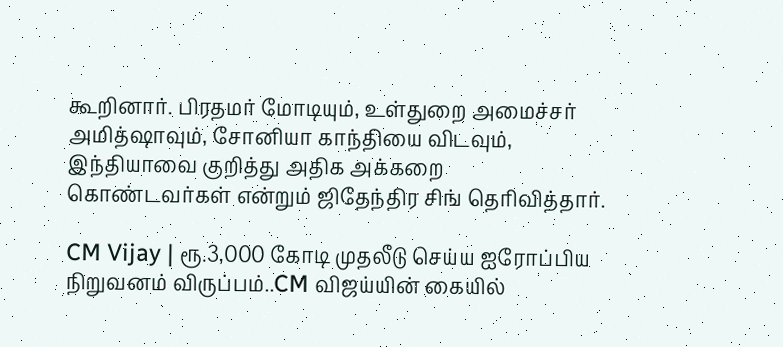கூறினார். பிரதமர் மோடியும், உள்துறை அமைச்சர் அமித்ஷாவும், சோனியா காந்தியை விடவும், இந்தியாவை குறித்து அதிக அக்கறை கொண்டவர்கள் என்றும் ஜிதேந்திர சிங் தெரிவித்தார்.

CM Vijay | ரூ.3,000 கோடி முதலீடு செய்ய ஐரோப்பிய நிறுவனம் விருப்பம்..CM விஜய்யின் கையில்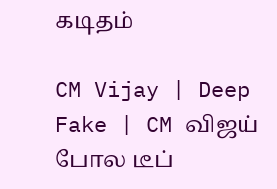கடிதம்

CM Vijay | Deep Fake | CM விஜய் போல டீப்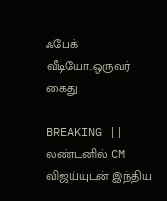ஃபேக் வீடியோ..ஒருவர் கைது

BREAKING || லண்டனில் CM விஜய்யுடன் இந்திய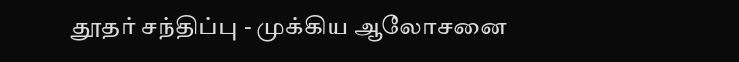தூதர் சந்திப்பு - முக்கிய ஆலோசனை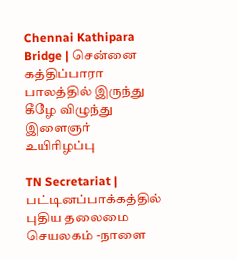Chennai Kathipara Bridge | சென்னை கத்திப்பாரா பாலத்தில் இருந்து கீழே விழுந்து இளைஞர் உயிரிழப்பு

TN Secretariat | பட்டினப்பாக்கத்தில் புதிய தலைமை செயலகம் -நாளை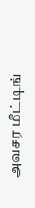அவசர மீட்டிங்